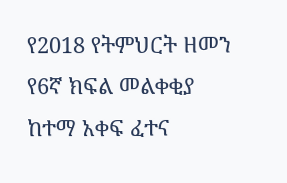የ2018 የትምህርት ዘመን የ6ኛ ክፍል መልቀቂያ ከተማ አቀፍ ፈተና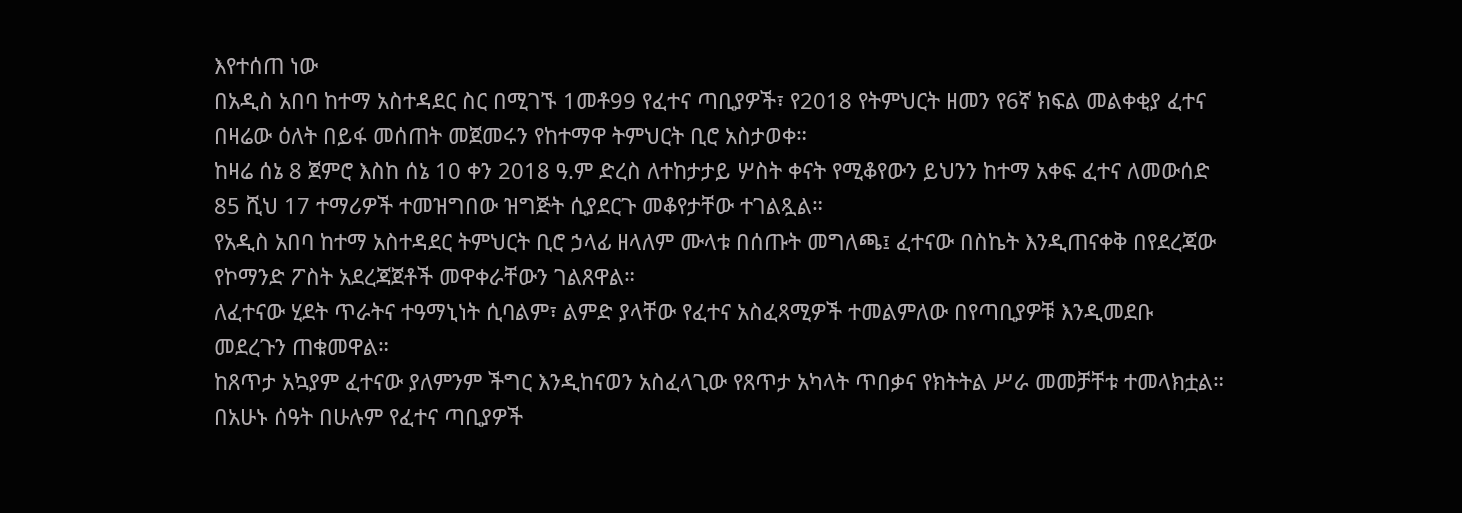እየተሰጠ ነው
በአዲስ አበባ ከተማ አስተዳደር ስር በሚገኙ 1መቶ99 የፈተና ጣቢያዎች፣ የ2018 የትምህርት ዘመን የ6ኛ ክፍል መልቀቂያ ፈተና በዛሬው ዕለት በይፋ መሰጠት መጀመሩን የከተማዋ ትምህርት ቢሮ አስታወቀ።
ከዛሬ ሰኔ 8 ጀምሮ እስከ ሰኔ 10 ቀን 2018 ዓ.ም ድረስ ለተከታታይ ሦስት ቀናት የሚቆየውን ይህንን ከተማ አቀፍ ፈተና ለመውሰድ 85 ሺህ 17 ተማሪዎች ተመዝግበው ዝግጅት ሲያደርጉ መቆየታቸው ተገልጿል።
የአዲስ አበባ ከተማ አስተዳደር ትምህርት ቢሮ ኃላፊ ዘላለም ሙላቱ በሰጡት መግለጫ፤ ፈተናው በስኬት እንዲጠናቀቅ በየደረጃው የኮማንድ ፖስት አደረጃጀቶች መዋቀራቸውን ገልጸዋል።
ለፈተናው ሂደት ጥራትና ተዓማኒነት ሲባልም፣ ልምድ ያላቸው የፈተና አስፈጻሚዎች ተመልምለው በየጣቢያዎቹ እንዲመደቡ መደረጉን ጠቁመዋል።
ከጸጥታ አኳያም ፈተናው ያለምንም ችግር እንዲከናወን አስፈላጊው የጸጥታ አካላት ጥበቃና የክትትል ሥራ መመቻቸቱ ተመላክቷል።
በአሁኑ ሰዓት በሁሉም የፈተና ጣቢያዎች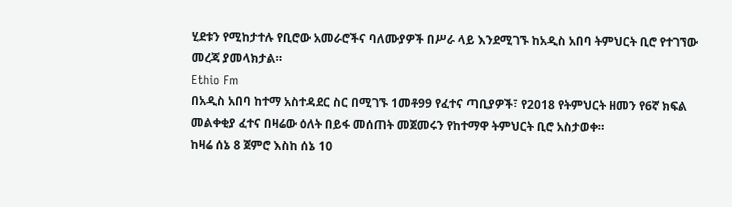ሂደቱን የሚከታተሉ የቢሮው አመራሮችና ባለሙያዎች በሥራ ላይ እንደሚገኙ ከአዲስ አበባ ትምህርት ቢሮ የተገኘው መረጃ ያመላክታል።
Ethio Fm
በአዲስ አበባ ከተማ አስተዳደር ስር በሚገኙ 1መቶ99 የፈተና ጣቢያዎች፣ የ2018 የትምህርት ዘመን የ6ኛ ክፍል መልቀቂያ ፈተና በዛሬው ዕለት በይፋ መሰጠት መጀመሩን የከተማዋ ትምህርት ቢሮ አስታወቀ።
ከዛሬ ሰኔ 8 ጀምሮ እስከ ሰኔ 10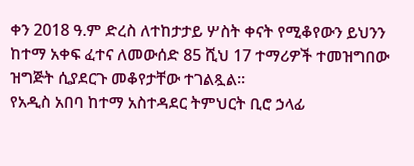ቀን 2018 ዓ.ም ድረስ ለተከታታይ ሦስት ቀናት የሚቆየውን ይህንን ከተማ አቀፍ ፈተና ለመውሰድ 85 ሺህ 17 ተማሪዎች ተመዝግበው ዝግጅት ሲያደርጉ መቆየታቸው ተገልጿል።
የአዲስ አበባ ከተማ አስተዳደር ትምህርት ቢሮ ኃላፊ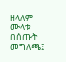ዘላለም ሙላቱ በሰጡት መግለጫ፤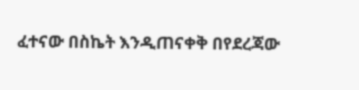ፈተናው በስኬት እንዲጠናቀቅ በየደረጃው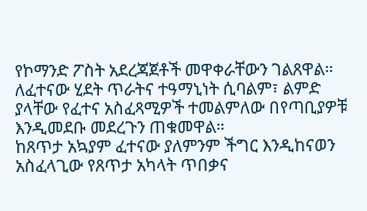የኮማንድ ፖስት አደረጃጀቶች መዋቀራቸውን ገልጸዋል።
ለፈተናው ሂደት ጥራትና ተዓማኒነት ሲባልም፣ ልምድ ያላቸው የፈተና አስፈጻሚዎች ተመልምለው በየጣቢያዎቹ እንዲመደቡ መደረጉን ጠቁመዋል።
ከጸጥታ አኳያም ፈተናው ያለምንም ችግር እንዲከናወን አስፈላጊው የጸጥታ አካላት ጥበቃና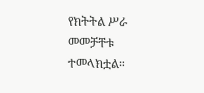የክትትል ሥራ መመቻቸቱ ተመላክቷል።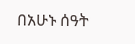በአሁኑ ሰዓት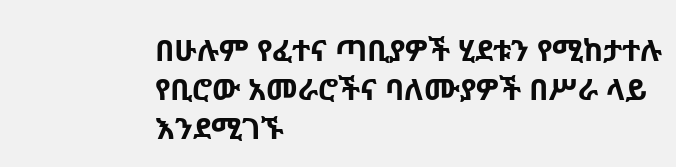በሁሉም የፈተና ጣቢያዎች ሂደቱን የሚከታተሉ የቢሮው አመራሮችና ባለሙያዎች በሥራ ላይ እንደሚገኙ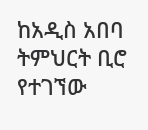ከአዲስ አበባ ትምህርት ቢሮ የተገኘው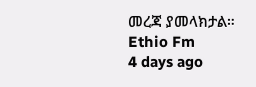መረጃ ያመላክታል።
Ethio Fm
4 days ago